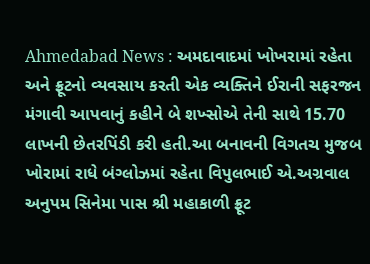Ahmedabad News : અમદાવાદમાં ખોખરામાં રહેતા અને ફ્રૂટનો વ્યવસાય કરતી એક વ્યક્તિને ઈરાની સફરજન મંગાવી આપવાનું કહીને બે શખ્સોએ તેની સાથે 15.70 લાખની છેતરપિંડી કરી હતી.આ બનાવની વિગતચ મુજબ ખોરામાં રાધે બંગ્લોઝમાં રહેતા વિપુલભાઈ એ.અગ્રવાલ અનુપમ સિનેમા પાસ શ્રી મહાકાળી ફ્રૂટ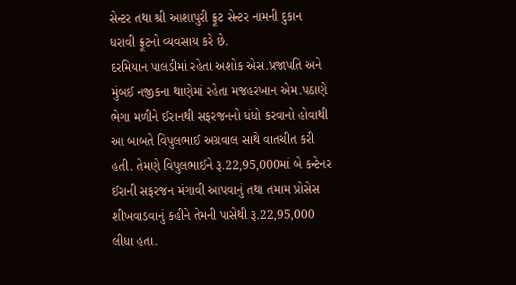સેન્ટર તથા શ્રી આશાપુરી ફ્રૂટ સેન્ટર નામની દુકાન ધરાવી ફ્રૂટનો વ્યવસાય કરે છે.
દરમિયાન પાલડીમાં રહેતા અશોક એસ.પ્રજાપતિ અને મુંબઈ નજીકના થાણેમાં રહેતા મજહરખાન એમ.પઠાણે ભેગા મળીને ઈરાનથી સફરજનનો ધંધો કરવાનો હોવાથી આ બાબતે વિપુલભાઈ અગ્રવાલ સાથે વાતચીત કરી હતી. તેમણે વિપુલભાઈને રૂ.22,95,000માં બે કન્ટેનર ઈરાની સફરજન મંગાવી આપવાનું તથા તમામ પ્રોસેસ શીખવાડવાનું કહીને તેમની પાસેથી રૂ.22,95,000 લીધા હતા.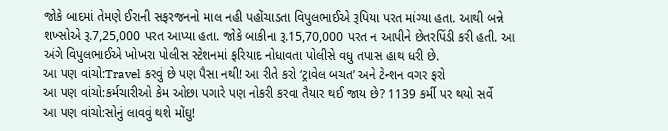જોકે બાદમાં તેમણે ઈરાની સફરજનનો માલ નહી પહોંચાડતા વિપુલભાઈએ રૂપિયા પરત માંગ્યા હતા. આથી બન્ને શખ્સોએ રૂ.7,25,000 પરત આપ્યા હતા. જોકે બાકીના રૂ.15,70,000 પરત ન આપીને છેતરપિંડી કરી હતી. આ અંગે વિપુલભાઈએ ખોખરા પોલીસ સ્ટેશનમાં ફરિયાદ નોધાવતા પોલીસે વધુ તપાસ હાથ ધરી છે.
આ પણ વાંચો:Travel કરવું છે પણ પૈસા નથી! આ રીતે કરો ‘ટ્રાવેલ બચત’ અને ટેન્શન વગર ફરો
આ પણ વાંચો:કર્મચારીઓ કેમ ઓછા પગારે પણ નોકરી કરવા તૈયાર થઈ જાય છે? 1139 કર્મી પર થયો સર્વે
આ પણ વાંચો:સોનું લાવવું થશે મોંઘુ!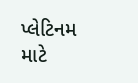પ્લેટિનમ માટે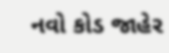નવો કોડ જાહેર